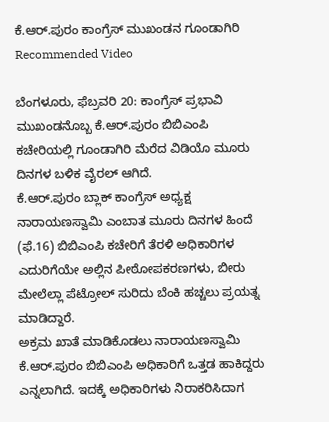ಕೆ.ಆರ್.ಪುರಂ ಕಾಂಗ್ರೆಸ್ ಮುಖಂಡನ ಗೂಂಡಾಗಿರಿ
Recommended Video

ಬೆಂಗಳೂರು, ಫೆಬ್ರವರಿ 20: ಕಾಂಗ್ರೆಸ್ ಪ್ರಭಾವಿ ಮುಖಂಡನೊಬ್ಬ ಕೆ.ಆರ್.ಪುರಂ ಬಿಬಿಎಂಪಿ ಕಚೇರಿಯಲ್ಲಿ ಗೂಂಡಾಗಿರಿ ಮೆರೆದ ವಿಡಿಯೊ ಮೂರು ದಿನಗಳ ಬಳಿಕ ವೈರಲ್ ಆಗಿದೆ.
ಕೆ.ಆರ್.ಪುರಂ ಬ್ಲಾಕ್ ಕಾಂಗ್ರೆಸ್ ಅಧ್ಯಕ್ಷ ನಾರಾಯಣಸ್ವಾಮಿ ಎಂಬಾತ ಮೂರು ದಿನಗಳ ಹಿಂದೆ (ಫೆ.16) ಬಿಬಿಎಂಪಿ ಕಚೇರಿಗೆ ತೆರಳಿ ಅಧಿಕಾರಿಗಳ ಎದುರಿಗೆಯೇ ಅಲ್ಲಿನ ಪೀಠೋಪಕರಣಗಳು, ಬೀರು ಮೇಲೆಲ್ಲಾ ಪೆಟ್ರೋಲ್ ಸುರಿದು ಬೆಂಕಿ ಹಚ್ಚಲು ಪ್ರಯತ್ನ ಮಾಡಿದ್ದಾರೆ.
ಅಕ್ರಮ ಖಾತೆ ಮಾಡಿಕೊಡಲು ನಾರಾಯಣಸ್ವಾಮಿ ಕೆ.ಆರ್.ಪುರಂ ಬಿಬಿಎಂಪಿ ಅಧಿಕಾರಿಗೆ ಒತ್ತಡ ಹಾಕಿದ್ದರು ಎನ್ನಲಾಗಿದೆ. ಇದಕ್ಕೆ ಅಧಿಕಾರಿಗಳು ನಿರಾಕರಿಸಿದಾಗ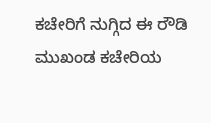ಕಚೇರಿಗೆ ನುಗ್ಗಿದ ಈ ರೌಡಿ ಮುಖಂಡ ಕಚೇರಿಯ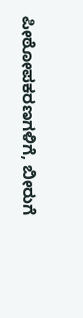ಪೀಠೋಪಕರಣಗಳಿಗೆ, ಬೀರುಗೆ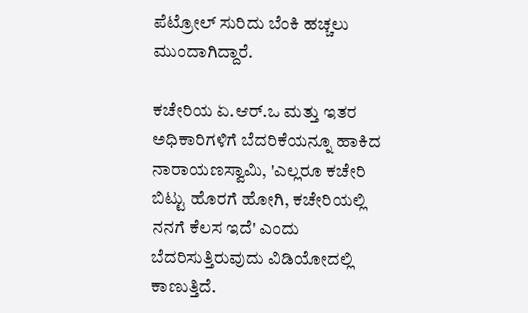ಪೆಟ್ರೋಲ್ ಸುರಿದು ಬೆಂಕಿ ಹಚ್ಚಲು ಮುಂದಾಗಿದ್ದಾರೆ.

ಕಚೇರಿಯ ಏ.ಆರ್.ಒ ಮತ್ತು ಇತರ ಅಧಿಕಾರಿಗಳಿಗೆ ಬೆದರಿಕೆಯನ್ನೂ ಹಾಕಿದ ನಾರಾಯಣಸ್ವಾಮಿ, 'ಎಲ್ಲರೂ ಕಚೇರಿ ಬಿಟ್ಟು ಹೊರಗೆ ಹೋಗಿ, ಕಚೇರಿಯಲ್ಲಿ ನನಗೆ ಕೆಲಸ ಇದೆ' ಎಂದು ಬೆದರಿಸುತ್ತಿರುವುದು ವಿಡಿಯೋದಲ್ಲಿ ಕಾಣುತ್ತಿದೆ.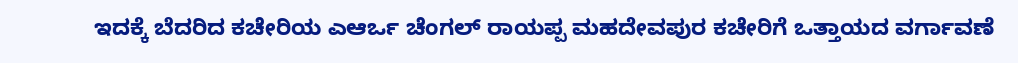ಇದಕ್ಕೆ ಬೆದರಿದ ಕಚೇರಿಯ ಎಆರ್ಒ ಚೆಂಗಲ್ ರಾಯಪ್ಪ ಮಹದೇವಪುರ ಕಚೇರಿಗೆ ಒತ್ತಾಯದ ವರ್ಗಾವಣೆ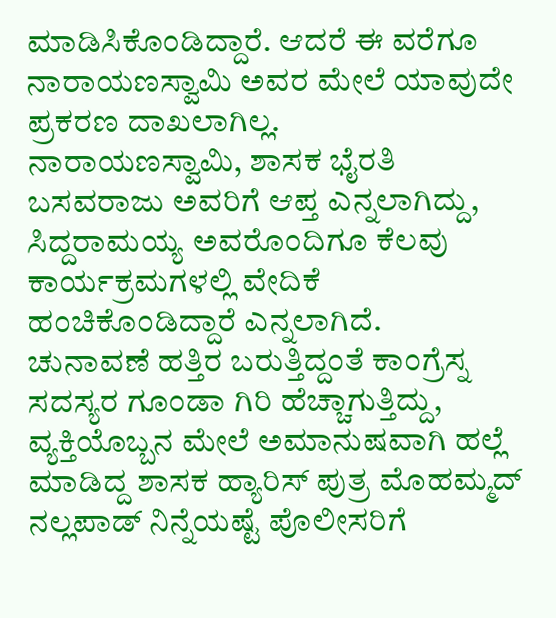ಮಾಡಿಸಿಕೊಂಡಿದ್ದಾರೆ. ಆದರೆ ಈ ವರೆಗೂ ನಾರಾಯಣಸ್ವಾಮಿ ಅವರ ಮೇಲೆ ಯಾವುದೇ ಪ್ರಕರಣ ದಾಖಲಾಗಿಲ್ಲ.
ನಾರಾಯಣಸ್ವಾಮಿ, ಶಾಸಕ ಭೈರತಿ ಬಸವರಾಜು ಅವರಿಗೆ ಆಪ್ತ ಎನ್ನಲಾಗಿದ್ದು, ಸಿದ್ದರಾಮಯ್ಯ ಅವರೊಂದಿಗೂ ಕೆಲವು ಕಾರ್ಯಕ್ರಮಗಳಲ್ಲಿ ವೇದಿಕೆ ಹಂಚಿಕೊಂಡಿದ್ದಾರೆ ಎನ್ನಲಾಗಿದೆ.
ಚುನಾವಣೆ ಹತ್ತಿರ ಬರುತ್ತಿದ್ದಂತೆ ಕಾಂಗ್ರೆಸ್ನ ಸದಸ್ಯರ ಗೂಂಡಾ ಗಿರಿ ಹೆಚ್ಚಾಗುತ್ತಿದ್ದು, ವ್ಯಕ್ತಿಯೊಬ್ಬನ ಮೇಲೆ ಅಮಾನುಷವಾಗಿ ಹಲ್ಲೆ ಮಾಡಿದ್ದ ಶಾಸಕ ಹ್ಯಾರಿಸ್ ಪುತ್ರ ಮೊಹಮ್ಮದ್ ನಲ್ಲಪಾಡ್ ನಿನ್ನೆಯಷ್ಟೆ ಪೊಲೀಸರಿಗೆ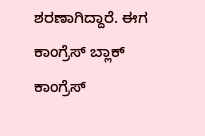ಶರಣಾಗಿದ್ದಾರೆ. ಈಗ ಕಾಂಗ್ರೆಸ್ ಬ್ಲಾಕ್ ಕಾಂಗ್ರೆಸ್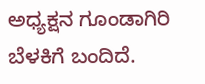ಅಧ್ಯಕ್ಷನ ಗೂಂಡಾಗಿರಿ ಬೆಳಕಿಗೆ ಬಂದಿದೆ.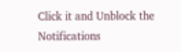Click it and Unblock the Notifications